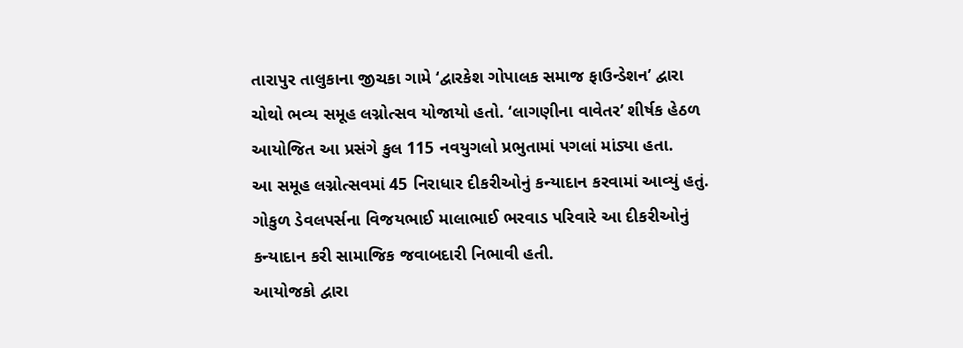તારાપુર તાલુકાના જીચકા ગામે ‘દ્વારકેશ ગોપાલક સમાજ ફાઉન્ડેશન’ દ્વારા ચોથો ભવ્ય સમૂહ લગ્નોત્સવ યોજાયો હતો. ‘લાગણીના વાવેતર’ શીર્ષક હેઠળ આયોજિત આ પ્રસંગે કુલ 115 નવયુગલો પ્રભુતામાં પગલાં માંડ્યા હતા.
આ સમૂહ લગ્નોત્સવમાં 45 નિરાધાર દીકરીઓનું કન્યાદાન કરવામાં આવ્યું હતું. ગોકુળ ડેવલપર્સના વિજયભાઈ માલાભાઈ ભરવાડ પરિવારે આ દીકરીઓનું કન્યાદાન કરી સામાજિક જવાબદારી નિભાવી હતી.
આયોજકો દ્વારા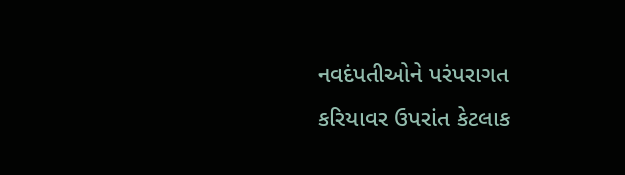નવદંપતીઓને પરંપરાગત કરિયાવર ઉપરાંત કેટલાક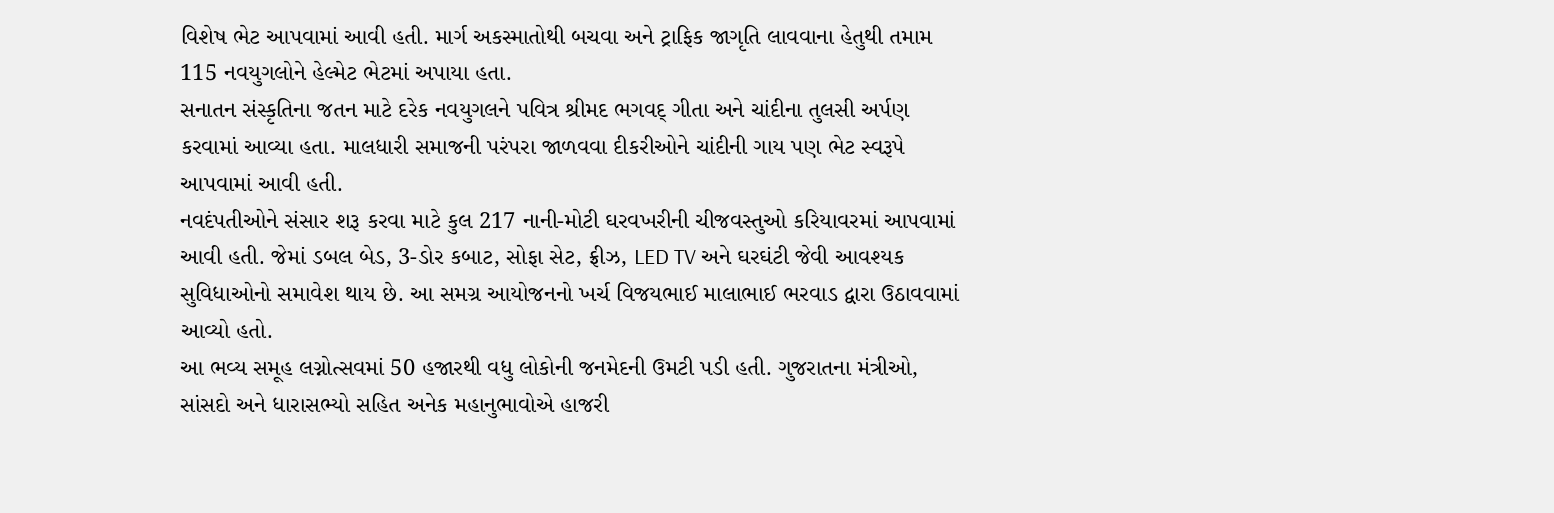વિશેષ ભેટ આપવામાં આવી હતી. માર્ગ અકસ્માતોથી બચવા અને ટ્રાફિક જાગૃતિ લાવવાના હેતુથી તમામ 115 નવયુગલોને હેલ્મેટ ભેટમાં અપાયા હતા.
સનાતન સંસ્કૃતિના જતન માટે દરેક નવયુગલને પવિત્ર શ્રીમદ ભગવદ્ ગીતા અને ચાંદીના તુલસી અર્પણ કરવામાં આવ્યા હતા. માલધારી સમાજની પરંપરા જાળવવા દીકરીઓને ચાંદીની ગાય પણ ભેટ સ્વરૂપે આપવામાં આવી હતી.
નવદંપતીઓને સંસાર શરૂ કરવા માટે કુલ 217 નાની-મોટી ઘરવખરીની ચીજવસ્તુઓ કરિયાવરમાં આપવામાં આવી હતી. જેમાં ડબલ બેડ, 3-ડોર કબાટ, સોફા સેટ, ફ્રીઝ, LED TV અને ઘરઘંટી જેવી આવશ્યક સુવિધાઓનો સમાવેશ થાય છે. આ સમગ્ર આયોજનનો ખર્ચ વિજયભાઈ માલાભાઈ ભરવાડ દ્વારા ઉઠાવવામાં આવ્યો હતો.
આ ભવ્ય સમૂહ લગ્નોત્સવમાં 50 હજારથી વધુ લોકોની જનમેદની ઉમટી પડી હતી. ગુજરાતના મંત્રીઓ, સાંસદો અને ધારાસભ્યો સહિત અનેક મહાનુભાવોએ હાજરી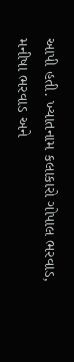આપી હતી. ખ્યાતનામ કલાકારો ગોપાલ ભરવાડ, મનીષા ભરવાડ અને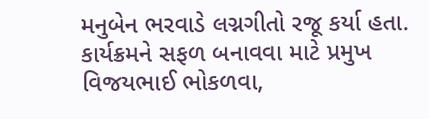મનુબેન ભરવાડે લગ્નગીતો રજૂ કર્યા હતા. કાર્યક્રમને સફળ બનાવવા માટે પ્રમુખ વિજયભાઈ ભોકળવા,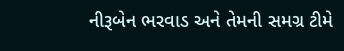નીરૂબેન ભરવાડ અને તેમની સમગ્ર ટીમે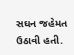સઘન જહેમત ઉઠાવી હતી.